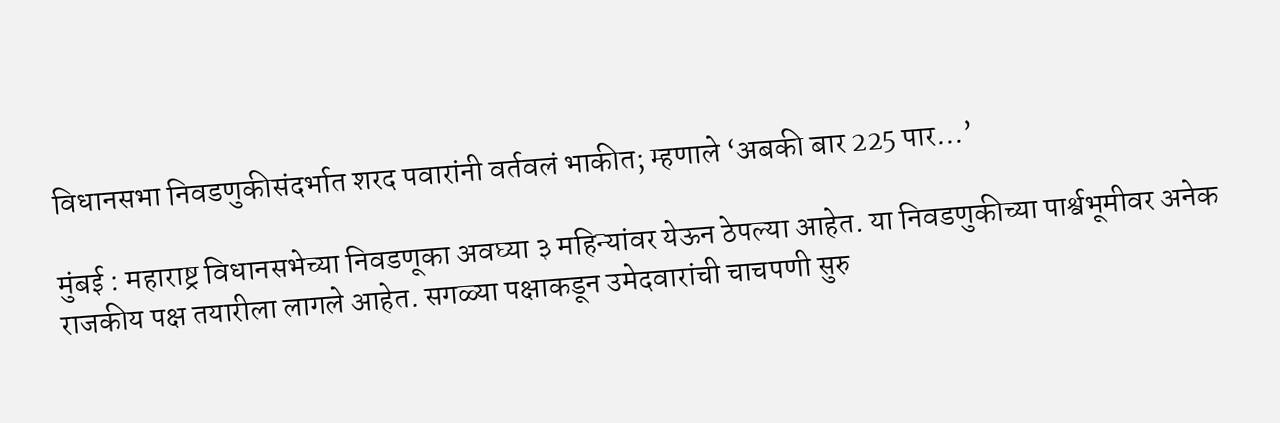विधानसभा निवडणुकीसंदर्भात शरद पवारांनी वर्तवलं भाकीत; म्हणाले ‘अबकी बार 225 पार…’

मुंबई : महाराष्ट्र विधानसभेच्या निवडणूका अवघ्या ३ महिन्यांवर येऊन ठेपल्या आहेत. या निवडणुकीच्या पार्श्वभूमीवर अनेक राजकीय पक्ष तयारीला लागले आहेत. सगळ्या पक्षाकडून उमेदवारांची चाचपणी सुरु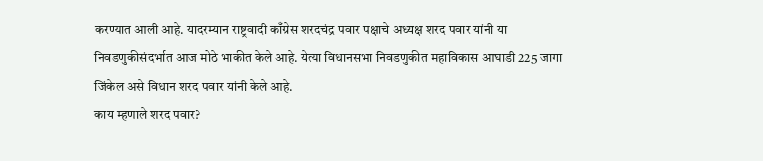करण्यात आली आहे. यादरम्यान राष्ट्रवादी काँग्रेस शरदचंद्र पवार पक्षाचे अध्यक्ष शरद पवार यांनी या निवडणुकीसंदर्भात आज मोठे भाकीत केले आहे. येत्या विधानसभा निवडणुकीत महाविकास आघाडी 225 जागा जिंकेल असे विधान शरद पवार यांनी केले आहे.
काय म्हणाले शरद पवार?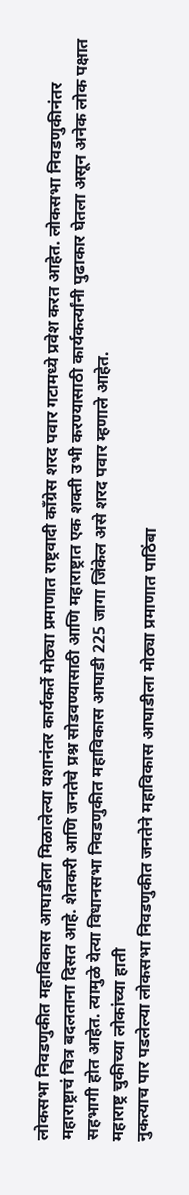लोकसभा निवडणुकीत महाविकास आघाडीला मिळालेल्या यशानंतर कार्यकर्ते मोठ्या प्रमाणात राष्ट्रवादी काँग्रेस शरद पवार गटामध्ये प्रवेश करत आहेत. लोकसभा निवडणुकीनंतर महाराष्ट्राचं चित्र बदलताना दिसत आहे. शेतकरी आणि जनतेचे प्रश्न सोडवण्यासाठी आणि महाराष्ट्रात एक शक्ती उभी करण्यासाठी कार्यकर्त्यांनी पुढाकार घेतला असून अनेक लोक पक्षात सहभागी होत आहेत. त्यामुळे येत्या विधानसभा निवडणुकीत महाविकास आघाडी 225 जागा जिंकेल असे शरद पवार म्हणाले आहेत.
महाराष्ट्र चुकीच्या लोकांच्या हाती
नुकत्याच पार पडलेल्या लोकसभा निवडणुकीत जनतेने महाविकास आघाडीला मोठ्या प्रमाणात पाठिंबा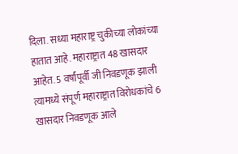दिला. सध्या महाराष्ट्र चुकीच्या लोकांच्या हातात आहे. महाराष्ट्रात 48 खासदार आहेत. 5 वर्षांपूर्वी जी निवडणूक झाली त्यामध्ये संपूर्ण महाराष्ट्रात विरोधकांचे 6 खासदार निवडणूक आले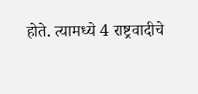होते. त्यामध्ये 4 राष्ट्रवादीचे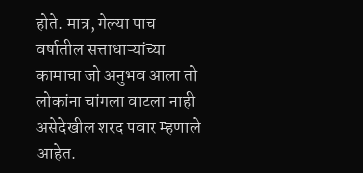होते. मात्र, गेल्या पाच वर्षातील सत्ताधाऱ्यांच्या कामाचा जो अनुभव आला तो लोकांना चांगला वाटला नाही असेदेखील शरद पवार म्हणाले आहेत.